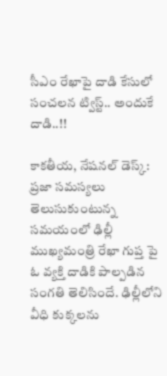సీఎం రేఖాపై దాడి కేసులో సంచలన ట్విస్ట్.. అందుకే దాడి..!!

కాకతీయ, నేషనల్ డెస్క్: ప్రజా సమస్యలు తెలుసుకుంటున్న సమయంలో ఢిల్లీ ముఖ్యమంత్రి రేఖా గుప్త పై ఓ వ్యక్తి దాడికి పాల్పడిన సంగతి తెలిసిందే. ఢిల్లీలోని వీధి కుక్కలను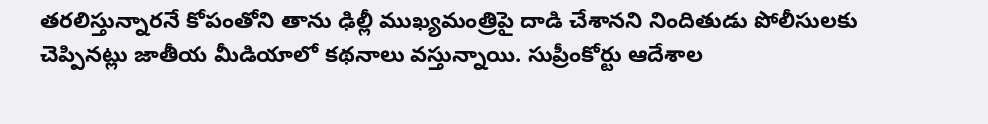తరలిస్తున్నారనే కోపంతోని తాను ఢిల్లీ ముఖ్యమంత్రిపై దాడి చేశానని నిందితుడు పోలీసులకు చెప్పినట్లు జాతీయ మీడియాలో కథనాలు వస్తున్నాయి. సుప్రీంకోర్టు ఆదేశాల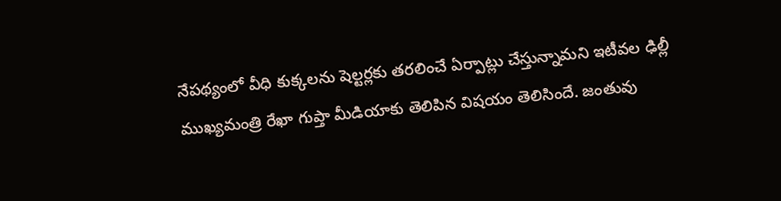నేపథ్యంలో వీధి కుక్కలను షెల్టర్లకు తరలించే ఏర్పాట్లు చేస్తున్నామని ఇటీవల ఢిల్లీ ముఖ్యమంత్రి రేఖా గుప్తా మీడియాకు తెలిపిన విషయం తెలిసిందే. జంతువు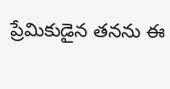ప్రేమికుడైన తనను ఈ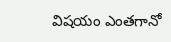విషయం ఎంతగానో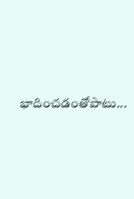భాదించడంతోపాటు...